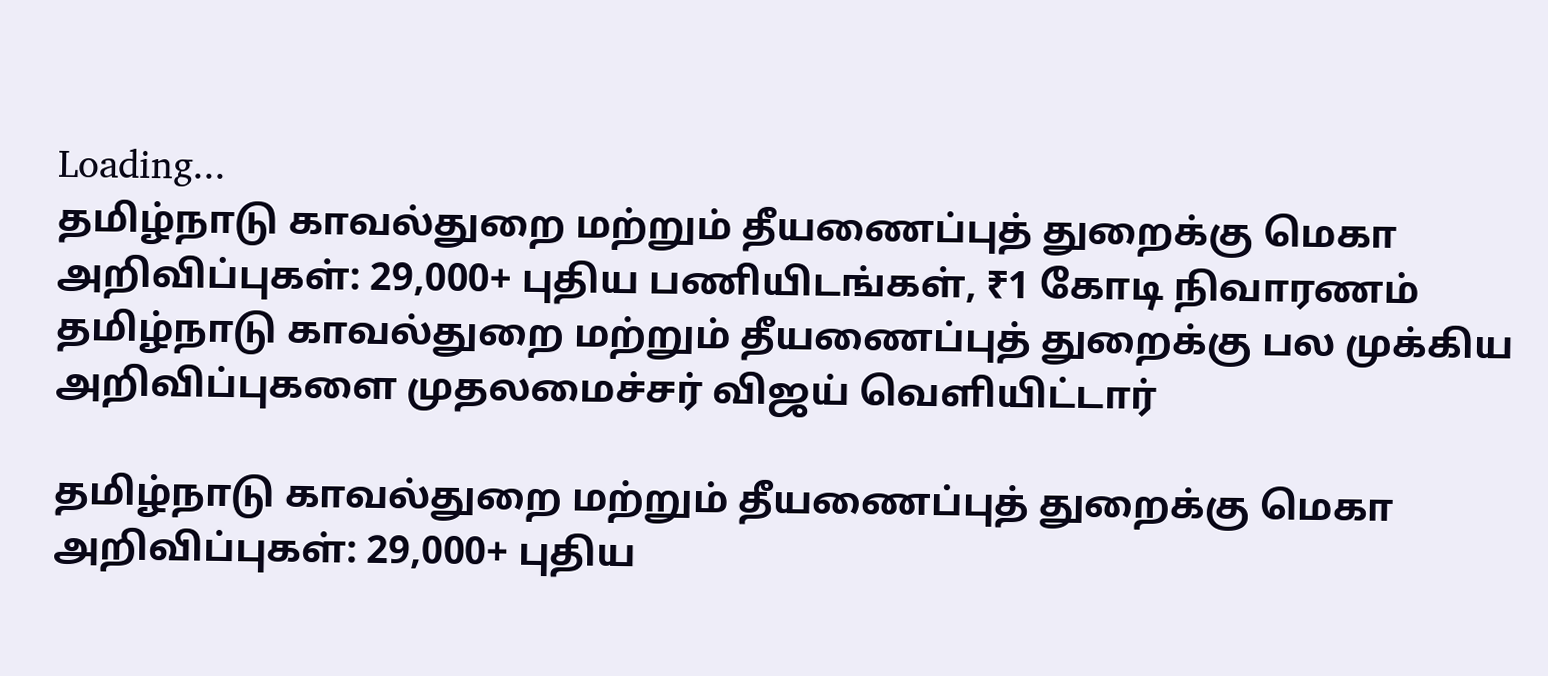Loading...
தமிழ்நாடு காவல்துறை மற்றும் தீயணைப்புத் துறைக்கு மெகா அறிவிப்புகள்: 29,000+ புதிய பணியிடங்கள், ₹1 கோடி நிவாரணம்
தமிழ்நாடு காவல்துறை மற்றும் தீயணைப்புத் துறைக்கு பல முக்கிய அறிவிப்புகளை முதலமைச்சர் விஜய் வெளியிட்டார்

தமிழ்நாடு காவல்துறை மற்றும் தீயணைப்புத் துறைக்கு மெகா அறிவிப்புகள்: 29,000+ புதிய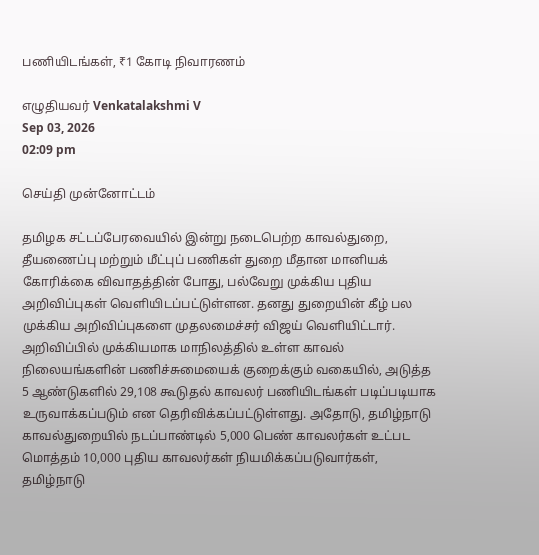பணியிடங்கள், ₹1 கோடி நிவாரணம்

எழுதியவர் Venkatalakshmi V
Sep 03, 2026
02:09 pm

செய்தி முன்னோட்டம்

தமிழக சட்டப்பேரவையில் இன்று நடைபெற்ற காவல்துறை, தீயணைப்பு மற்றும் மீட்புப் பணிகள் துறை மீதான மானியக் கோரிக்கை விவாதத்தின் போது, பல்வேறு முக்கிய புதிய அறிவிப்புகள் வெளியிடப்பட்டுள்ளன. தனது துறையின் கீழ் பல முக்கிய அறிவிப்புகளை முதலமைச்சர் விஜய் வெளியிட்டார். அறிவிப்பில் முக்கியமாக மாநிலத்தில் உள்ள காவல் நிலையங்களின் பணிச்சுமையைக் குறைக்கும் வகையில், அடுத்த 5 ஆண்டுகளில் 29,108 கூடுதல் காவலர் பணியிடங்கள் படிப்படியாக உருவாக்கப்படும் என தெரிவிக்கப்பட்டுள்ளது. அதோடு, தமிழ்நாடு காவல்துறையில் நடப்பாண்டில் 5,000 பெண் காவலர்கள் உட்பட மொத்தம் 10,000 புதிய காவலர்கள் நியமிக்கப்படுவார்கள், தமிழ்நாடு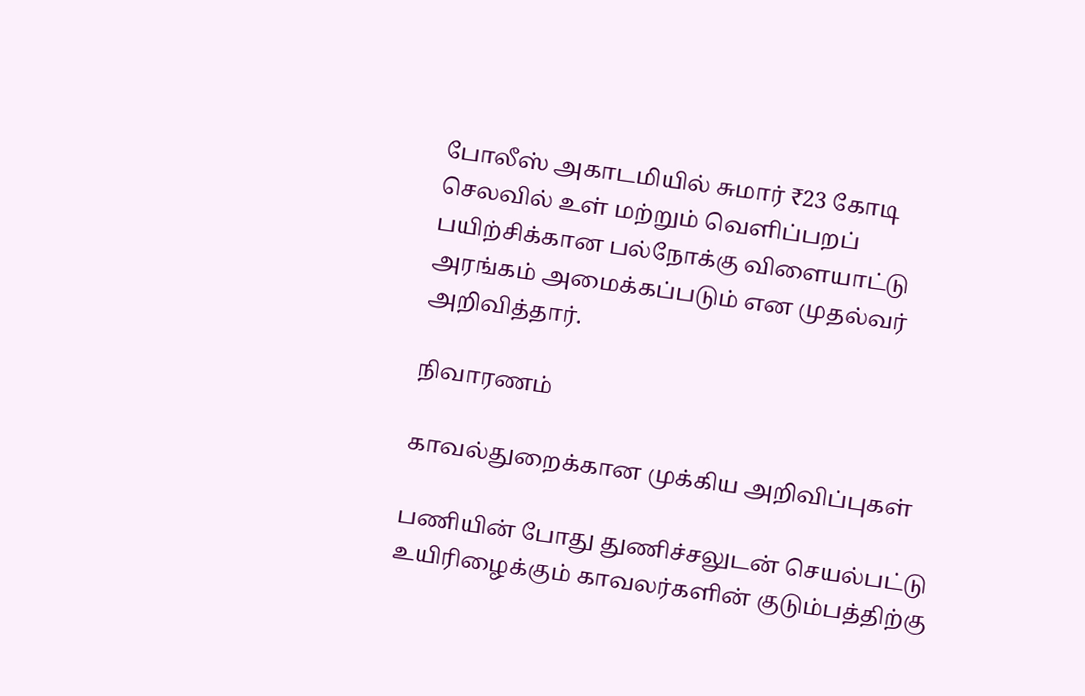போலீஸ் அகாடமியில் சுமார் ₹23 கோடி செலவில் உள் மற்றும் வெளிப்பறப் பயிற்சிக்கான பல்நோக்கு விளையாட்டு அரங்கம் அமைக்கப்படும் என முதல்வர் அறிவித்தார்.

நிவாரணம்

காவல்துறைக்கான முக்கிய அறிவிப்புகள்

பணியின் போது துணிச்சலுடன் செயல்பட்டு உயிரிழைக்கும் காவலர்களின் குடும்பத்திற்கு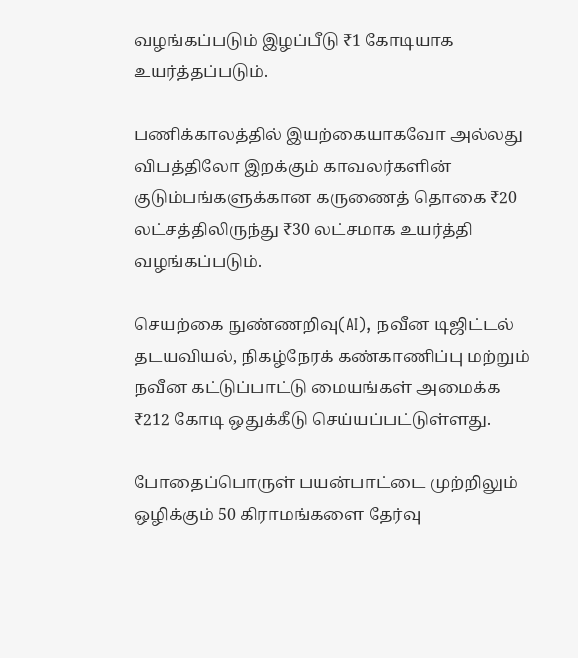வழங்கப்படும் இழப்பீடு ₹1 கோடியாக உயர்த்தப்படும்.

பணிக்காலத்தில் இயற்கையாகவோ அல்லது விபத்திலோ இறக்கும் காவலர்களின் குடும்பங்களுக்கான கருணைத் தொகை ₹20 லட்சத்திலிருந்து ₹30 லட்சமாக உயர்த்தி வழங்கப்படும்.

செயற்கை நுண்ணறிவு(AI), நவீன டிஜிட்டல் தடயவியல், நிகழ்நேரக் கண்காணிப்பு மற்றும் நவீன கட்டுப்பாட்டு மையங்கள் அமைக்க ₹212 கோடி ஒதுக்கீடு செய்யப்பட்டுள்ளது.

போதைப்பொருள் பயன்பாட்டை முற்றிலும் ஒழிக்கும் 50 கிராமங்களை தேர்வு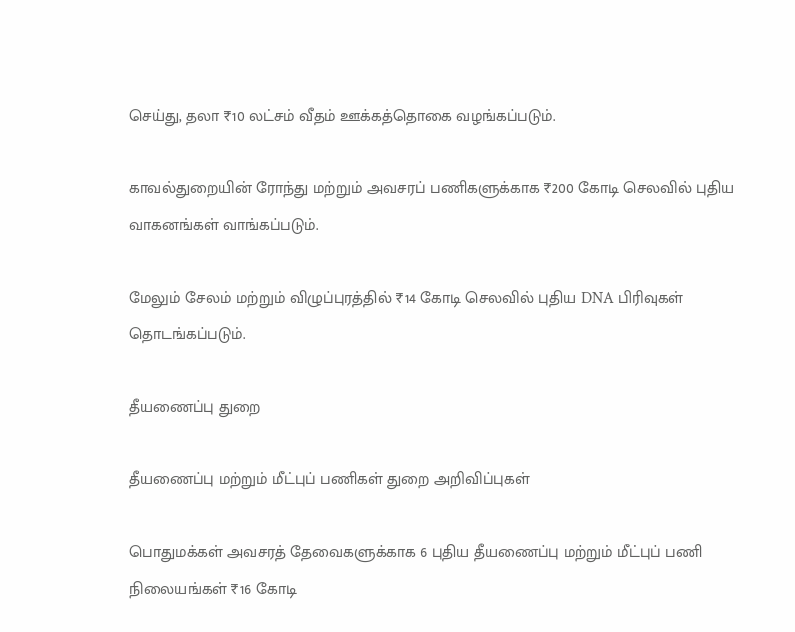செய்து, தலா ₹10 லட்சம் வீதம் ஊக்கத்தொகை வழங்கப்படும்.

காவல்துறையின் ரோந்து மற்றும் அவசரப் பணிகளுக்காக ₹200 கோடி செலவில் புதிய வாகனங்கள் வாங்கப்படும்.

மேலும் சேலம் மற்றும் விழுப்புரத்தில் ₹14 கோடி செலவில் புதிய DNA பிரிவுகள் தொடங்கப்படும்.

தீயணைப்பு துறை

தீயணைப்பு மற்றும் மீட்புப் பணிகள் துறை அறிவிப்புகள்

பொதுமக்கள் அவசரத் தேவைகளுக்காக 6 புதிய தீயணைப்பு மற்றும் மீட்புப் பணி நிலையங்கள் ₹16 கோடி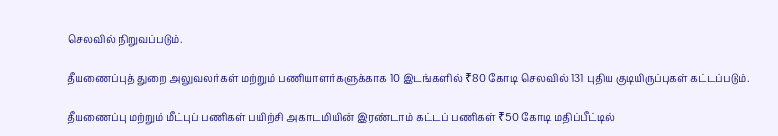செலவில் நிறுவப்படும்.

தீயணைப்புத் துறை அலுவலர்கள் மற்றும் பணியாளர்களுக்காக 10 இடங்களில் ₹80 கோடி செலவில் 131 புதிய குடியிருப்புகள் கட்டப்படும்.

தீயணைப்பு மற்றும் மீட்புப் பணிகள் பயிற்சி அகாடமியின் இரண்டாம் கட்டப் பணிகள் ₹50 கோடி மதிப்பீட்டில்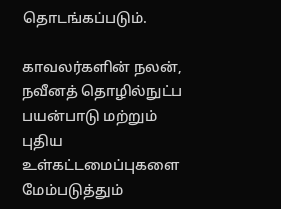தொடங்கப்படும்.

காவலர்களின் நலன், நவீனத் தொழில்நுட்ப பயன்பாடு மற்றும் புதிய உள்கட்டமைப்புகளை மேம்படுத்தும்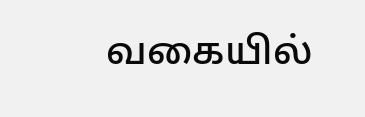வகையில்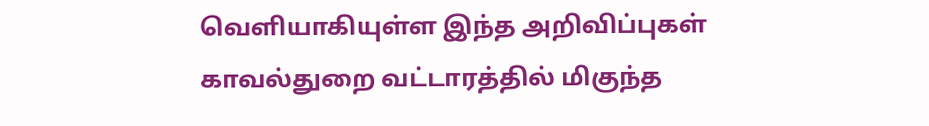வெளியாகியுள்ள இந்த அறிவிப்புகள் காவல்துறை வட்டாரத்தில் மிகுந்த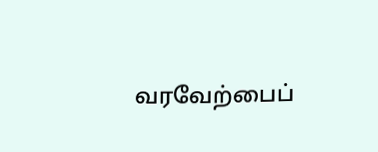வரவேற்பைப்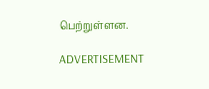பெற்றுள்ளன.

ADVERTISEMENT